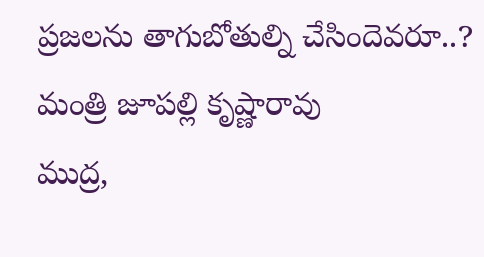ప్రజలను తాగుబోతుల్ని చేసిందెవరూ..? మంత్రి జూపల్లి కృష్ణారావు
ముద్ర,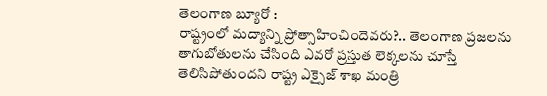తెలంగాణ బ్యూరో :
రాష్ట్రంలో మద్యాన్ని ప్రోత్సాహించిందెవరు?.. తెలంగాణ ప్రజలను తాగుబోతులను చేసింది ఎవరో ప్రస్తుత లెక్కలను చూస్తే తెలిసిపోతుందని రాష్ట్ర ఎక్సైజ్ శాఖ మంత్రి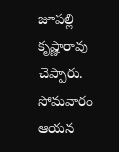జూపల్లి కృష్ణారావు చెప్పారు. సోమవారం ఆయన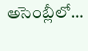అసెంబ్లీలో…